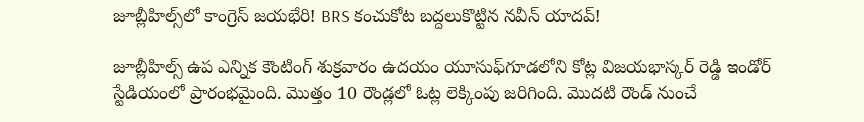జూబ్లీహిల్స్‌లో కాంగ్రెస్ జయభేరి! BRS కంచుకోట బద్దలుకొట్టిన నవీన్ యాదవ్!

జూబ్లీహిల్స్ ఉప ఎన్నిక కౌంటింగ్ శుక్రవారం ఉదయం యూసుఫ్‌గూడలోని కోట్ల విజయభాస్కర్ రెడ్డి ఇండోర్ స్టేడియంలో ప్రారంభమైంది. మొత్తం 10 రౌండ్లలో ఓట్ల లెక్కింపు జరిగింది. మొదటి రౌండ్ నుంచే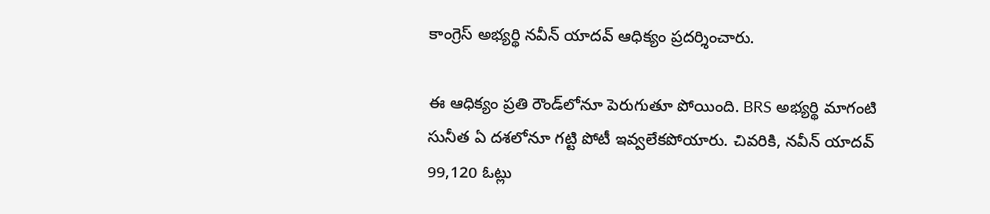కాంగ్రెస్ అభ్యర్థి నవీన్ యాదవ్ ఆధిక్యం ప్రదర్శించారు.

ఈ ఆధిక్యం ప్రతి రౌండ్‌లోనూ పెరుగుతూ పోయింది. BRS అభ్యర్థి మాగంటి సునీత ఏ దశలోనూ గట్టి పోటీ ఇవ్వలేకపోయారు. చివరికి, నవీన్ యాదవ్ 99,120 ఓట్లు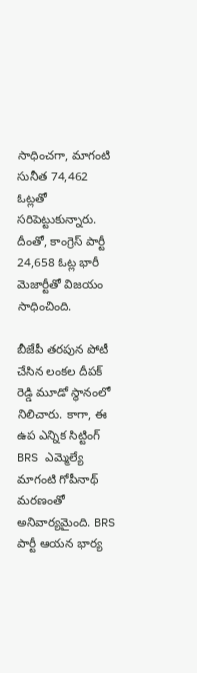సాధించగా, మాగంటి సునీత 74,462 ఓట్లతో సరిపెట్టుకున్నారు. దీంతో, కాంగ్రెస్ పార్టీ 24,658 ఓట్ల భారీ మెజార్టీతో విజయం సాధించింది.

బీజేపీ తరపున పోటీ చేసిన లంకల దీపక్ రెడ్డి మూడో స్థానంలో నిలిచారు. కాగా, ఈ ఉప ఎన్నిక సిట్టింగ్ BRS ఎమ్మెల్యే మాగంటి గోపీనాథ్ మరణంతో అనివార్యమైంది. BRS పార్టీ ఆయన భార్య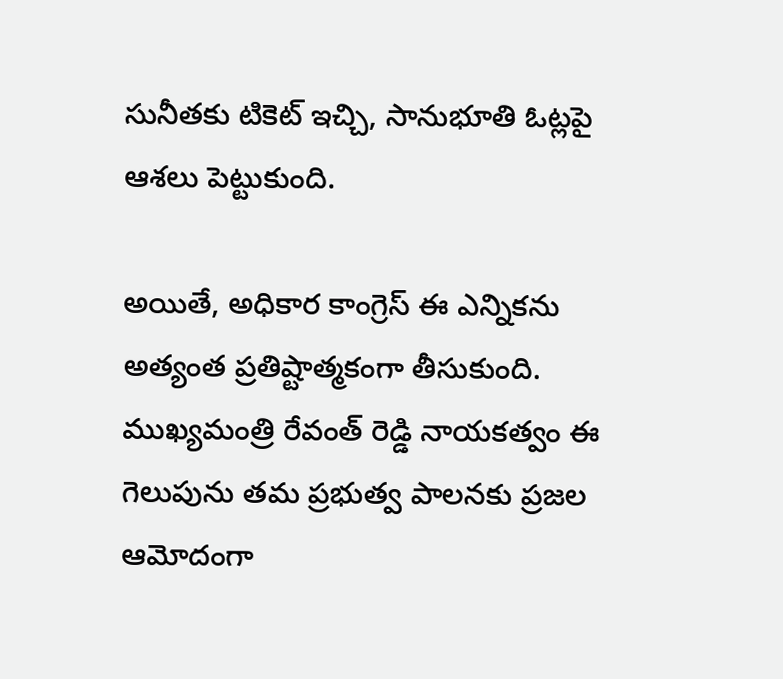సునీతకు టికెట్ ఇచ్చి, సానుభూతి ఓట్లపై ఆశలు పెట్టుకుంది.

అయితే, అధికార కాంగ్రెస్ ఈ ఎన్నికను అత్యంత ప్రతిష్టాత్మకంగా తీసుకుంది. ముఖ్యమంత్రి రేవంత్ రెడ్డి నాయకత్వం ఈ గెలుపును తమ ప్రభుత్వ పాలనకు ప్రజల ఆమోదంగా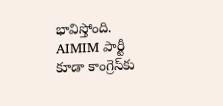భావిస్తోంది. AIMIM పార్టీ కూడా కాంగ్రెస్‌కు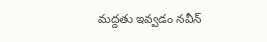మద్దతు ఇవ్వడం నవీన్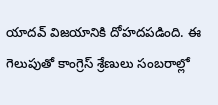యాదవ్ విజయానికి దోహదపడింది. ఈ గెలుపుతో కాంగ్రెస్ శ్రేణులు సంబరాల్లో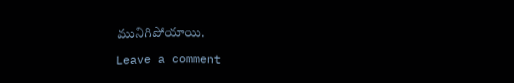మునిగిపోయాయి.

Leave a comment